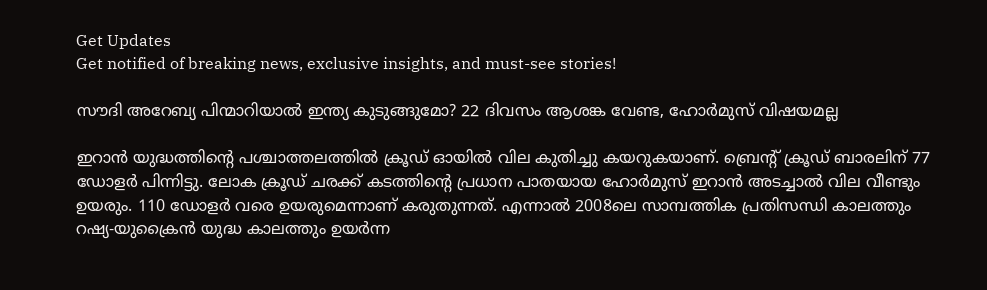Get Updates
Get notified of breaking news, exclusive insights, and must-see stories!

സൗദി അറേബ്യ പിന്മാറിയാല്‍ ഇന്ത്യ കുടുങ്ങുമോ? 22 ദിവസം ആശങ്ക വേണ്ട, ഹോര്‍മുസ് വിഷയമല്ല

ഇറാന്‍ യുദ്ധത്തിന്റെ പശ്ചാത്തലത്തില്‍ ക്രൂഡ് ഓയില്‍ വില കുതിച്ചു കയറുകയാണ്. ബ്രെന്റ് ക്രൂഡ് ബാരലിന് 77 ഡോളര്‍ പിന്നിട്ടു. ലോക ക്രൂഡ് ചരക്ക് കടത്തിന്റെ പ്രധാന പാതയായ ഹോര്‍മുസ് ഇറാന്‍ അടച്ചാല്‍ വില വീണ്ടും ഉയരും. 110 ഡോളര്‍ വരെ ഉയരുമെന്നാണ് കരുതുന്നത്. എന്നാല്‍ 2008ലെ സാമ്പത്തിക പ്രതിസന്ധി കാലത്തും റഷ്യ-യുക്രൈന്‍ യുദ്ധ കാലത്തും ഉയര്‍ന്ന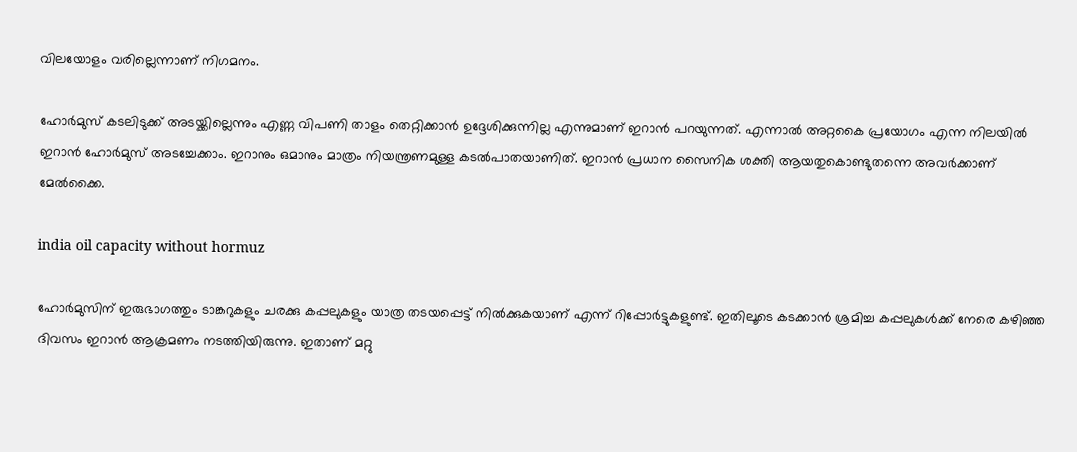വിലയോളം വരില്ലെന്നാണ് നിഗമനം.

ഹോര്‍മുസ് കടലിടുക്ക് അടയ്ക്കില്ലെന്നും എണ്ണ വിപണി താളം തെറ്റിക്കാന്‍ ഉദ്ദേശിക്കുന്നില്ല എന്നുമാണ് ഇറാന്‍ പറയുന്നത്. എന്നാല്‍ അറ്റകൈ പ്രയോഗം എന്ന നിലയില്‍ ഇറാന്‍ ഹോര്‍മുസ് അടച്ചേക്കാം. ഇറാനും ഒമാനും മാത്രം നിയന്ത്രണമുള്ള കടല്‍പാതയാണിത്. ഇറാന്‍ പ്രധാന സൈനിക ശക്തി ആയതുകൊണ്ടുതന്നെ അവര്‍ക്കാണ് മേല്‍ക്കൈ.

india oil capacity without hormuz

ഹോര്‍മുസിന് ഇരുഭാഗത്തും ടാങ്കറുകളും ചരക്കു കപ്പലുകളും യാത്ര തടയപ്പെട്ട് നില്‍ക്കുകയാണ് എന്ന് റിപ്പോര്‍ട്ടുകളുണ്ട്. ഇതിലൂടെ കടക്കാന്‍ ശ്രമിച്ച കപ്പലുകള്‍ക്ക് നേരെ കഴിഞ്ഞ ദിവസം ഇറാന്‍ ആക്രമണം നടത്തിയിരുന്നു. ഇതാണ് മറ്റു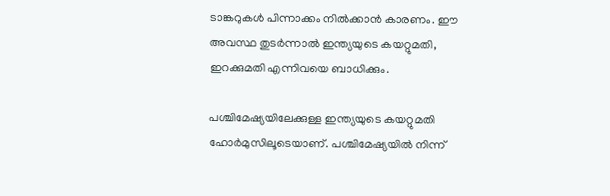ടാങ്കറുകള്‍ പിന്നാക്കം നില്‍ക്കാന്‍ കാരണം. ഈ അവസ്ഥ തുടര്‍ന്നാല്‍ ഇന്ത്യയുടെ കയറ്റുമതി, ഇറക്കുമതി എന്നിവയെ ബാധിക്കും.

പശ്ചിമേഷ്യയിലേക്കുള്ള ഇന്ത്യയുടെ കയറ്റുമതി ഹോര്‍മുസിലൂടെയാണ്. പശ്ചിമേഷ്യയില്‍ നിന്ന്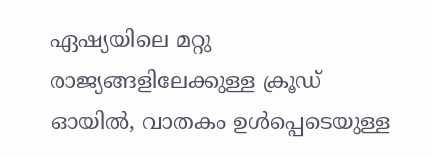ഏഷ്യയിലെ മറ്റു രാജ്യങ്ങളിലേക്കുള്ള ക്രൂഡ് ഓയില്‍, വാതകം ഉള്‍പ്പെടെയുള്ള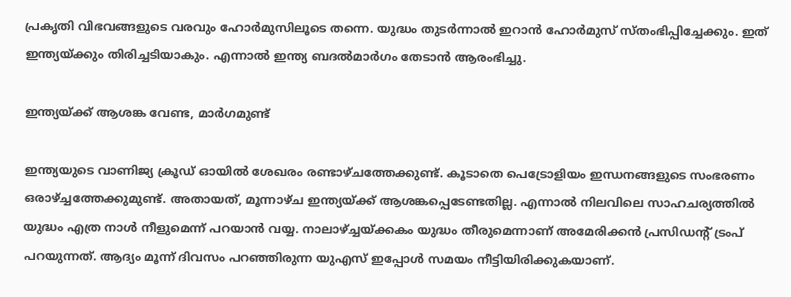പ്രകൃതി വിഭവങ്ങളുടെ വരവും ഹോര്‍മുസിലൂടെ തന്നെ. യുദ്ധം തുടര്‍ന്നാല്‍ ഇറാന്‍ ഹോര്‍മുസ് സ്തംഭിപ്പിച്ചേക്കും. ഇത് ഇന്ത്യയ്ക്കും തിരിച്ചടിയാകും. എന്നാല്‍ ഇന്ത്യ ബദല്‍മാര്‍ഗം തേടാന്‍ ആരംഭിച്ചു.

ഇന്ത്യയ്ക്ക് ആശങ്ക വേണ്ട, മാര്‍ഗമുണ്ട്

ഇന്ത്യയുടെ വാണിജ്യ ക്രൂഡ് ഓയില്‍ ശേഖരം രണ്ടാഴ്ചത്തേക്കുണ്ട്. കൂടാതെ പെട്രോളിയം ഇന്ധനങ്ങളുടെ സംഭരണം ഒരാഴ്ച്ചത്തേക്കുമുണ്ട്. അതായത്, മൂന്നാഴ്ച ഇന്ത്യയ്ക്ക് ആശങ്കപ്പെടേണ്ടതില്ല. എന്നാല്‍ നിലവിലെ സാഹചര്യത്തില്‍ യുദ്ധം എത്ര നാള്‍ നീളുമെന്ന് പറയാന്‍ വയ്യ. നാലാഴ്ച്ചയ്ക്കകം യുദ്ധം തീരുമെന്നാണ് അമേരിക്കന്‍ പ്രസിഡന്റ് ട്രംപ് പറയുന്നത്. ആദ്യം മൂന്ന് ദിവസം പറഞ്ഞിരുന്ന യുഎസ് ഇപ്പോള്‍ സമയം നീട്ടിയിരിക്കുകയാണ്.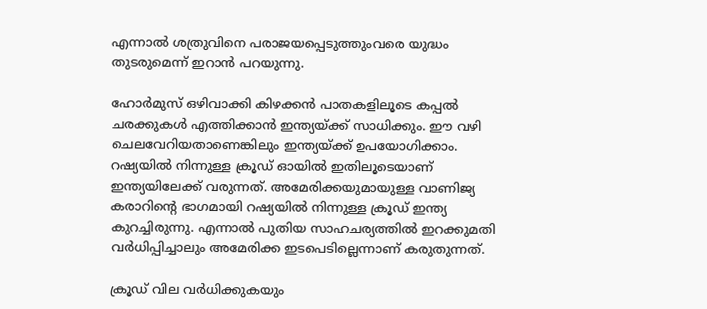എന്നാല്‍ ശത്രുവിനെ പരാജയപ്പെടുത്തുംവരെ യുദ്ധം തുടരുമെന്ന് ഇറാന്‍ പറയുന്നു.

ഹോര്‍മുസ് ഒഴിവാക്കി കിഴക്കന്‍ പാതകളിലൂടെ കപ്പല്‍ ചരക്കുകള്‍ എത്തിക്കാന്‍ ഇന്ത്യയ്ക്ക് സാധിക്കും. ഈ വഴി ചെലവേറിയതാണെങ്കിലും ഇന്ത്യയ്ക്ക് ഉപയോഗിക്കാം. റഷ്യയില്‍ നിന്നുള്ള ക്രൂഡ് ഓയില്‍ ഇതിലൂടെയാണ് ഇന്ത്യയിലേക്ക് വരുന്നത്. അമേരിക്കയുമായുള്ള വാണിജ്യ കരാറിന്റെ ഭാഗമായി റഷ്യയില്‍ നിന്നുള്ള ക്രൂഡ് ഇന്ത്യ കുറച്ചിരുന്നു. എന്നാല്‍ പുതിയ സാഹചര്യത്തില്‍ ഇറക്കുമതി വര്‍ധിപ്പിച്ചാലും അമേരിക്ക ഇടപെടില്ലെന്നാണ് കരുതുന്നത്.

ക്രൂഡ് വില വര്‍ധിക്കുകയും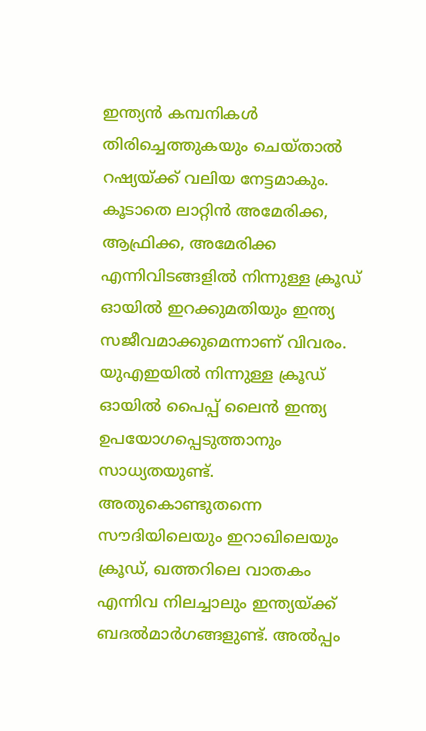ഇന്ത്യന്‍ കമ്പനികള്‍ തിരിച്ചെത്തുകയും ചെയ്താല്‍ റഷ്യയ്ക്ക് വലിയ നേട്ടമാകും. കൂടാതെ ലാറ്റിന്‍ അമേരിക്ക, ആഫ്രിക്ക, അമേരിക്ക എന്നിവിടങ്ങളില്‍ നിന്നുള്ള ക്രൂഡ് ഓയില്‍ ഇറക്കുമതിയും ഇന്ത്യ സജീവമാക്കുമെന്നാണ് വിവരം. യുഎഇയില്‍ നിന്നുള്ള ക്രൂഡ് ഓയില്‍ പൈപ്പ് ലൈന്‍ ഇന്ത്യ ഉപയോഗപ്പെടുത്താനും സാധ്യതയുണ്ട്. അതുകൊണ്ടുതന്നെ സൗദിയിലെയും ഇറാഖിലെയും ക്രൂഡ്, ഖത്തറിലെ വാതകം എന്നിവ നിലച്ചാലും ഇന്ത്യയ്ക്ക് ബദല്‍മാര്‍ഗങ്ങളുണ്ട്. അല്‍പ്പം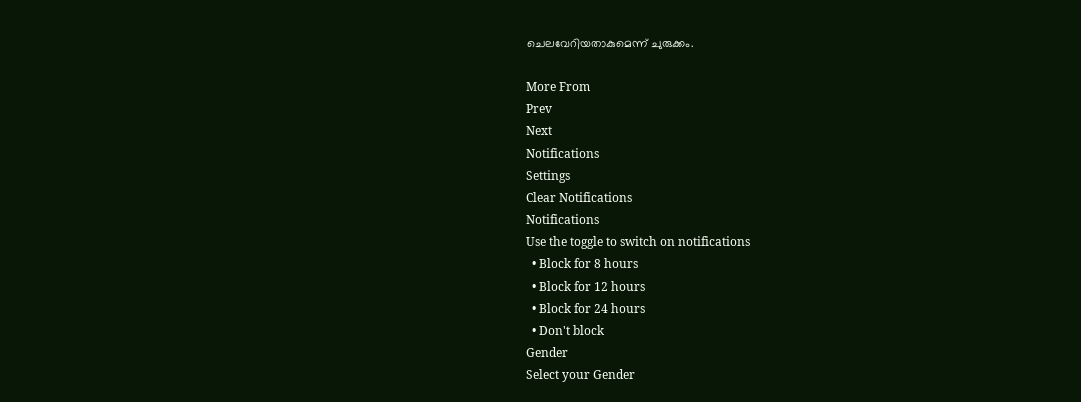ചെലവേറിയതാകുമെന്ന് ചുരുക്കം.

More From
Prev
Next
Notifications
Settings
Clear Notifications
Notifications
Use the toggle to switch on notifications
  • Block for 8 hours
  • Block for 12 hours
  • Block for 24 hours
  • Don't block
Gender
Select your Gender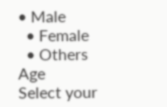• Male
  • Female
  • Others
Age
Select your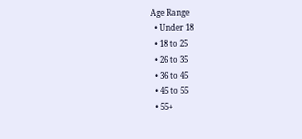Age Range
  • Under 18
  • 18 to 25
  • 26 to 35
  • 36 to 45
  • 45 to 55
  • 55+